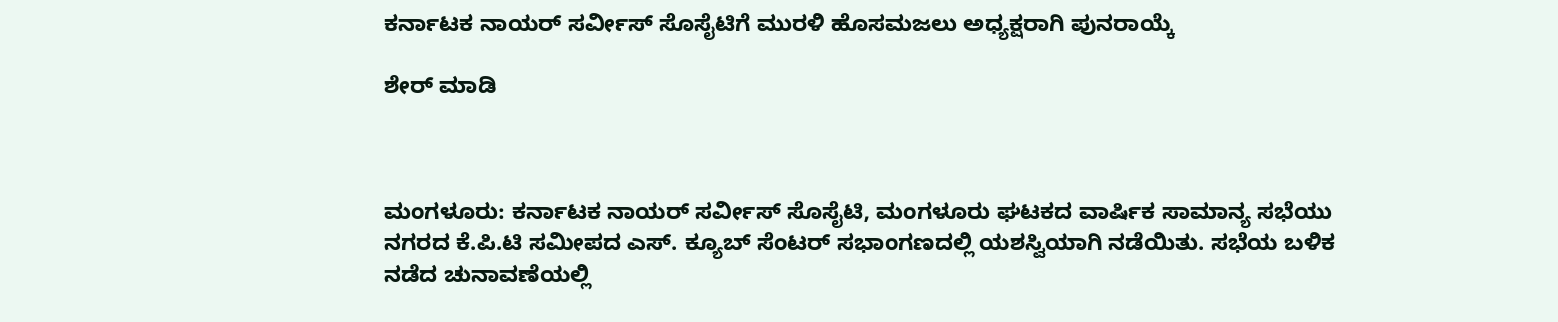ಕರ್ನಾಟಕ ನಾಯರ್ ಸರ್ವೀಸ್ ಸೊಸೈಟಿಗೆ ಮುರಳಿ ಹೊಸಮಜಲು ಅಧ್ಯಕ್ಷರಾಗಿ ಪುನರಾಯ್ಕೆ

ಶೇರ್ ಮಾಡಿ



ಮಂಗಳೂರು: ಕರ್ನಾಟಕ ನಾಯರ್ ಸರ್ವೀಸ್ ಸೊಸೈಟಿ, ಮಂಗಳೂರು ಘಟಕದ ವಾರ್ಷಿಕ ಸಾಮಾನ್ಯ ಸಭೆಯು ನಗರದ ಕೆ.ಪಿ.ಟಿ ಸಮೀಪದ ಎಸ್. ಕ್ಯೂಬ್ ಸೆಂಟರ್ ಸಭಾಂಗಣದಲ್ಲಿ ಯಶಸ್ವಿಯಾಗಿ ನಡೆಯಿತು. ಸಭೆಯ ಬಳಿಕ ನಡೆದ ಚುನಾವಣೆಯಲ್ಲಿ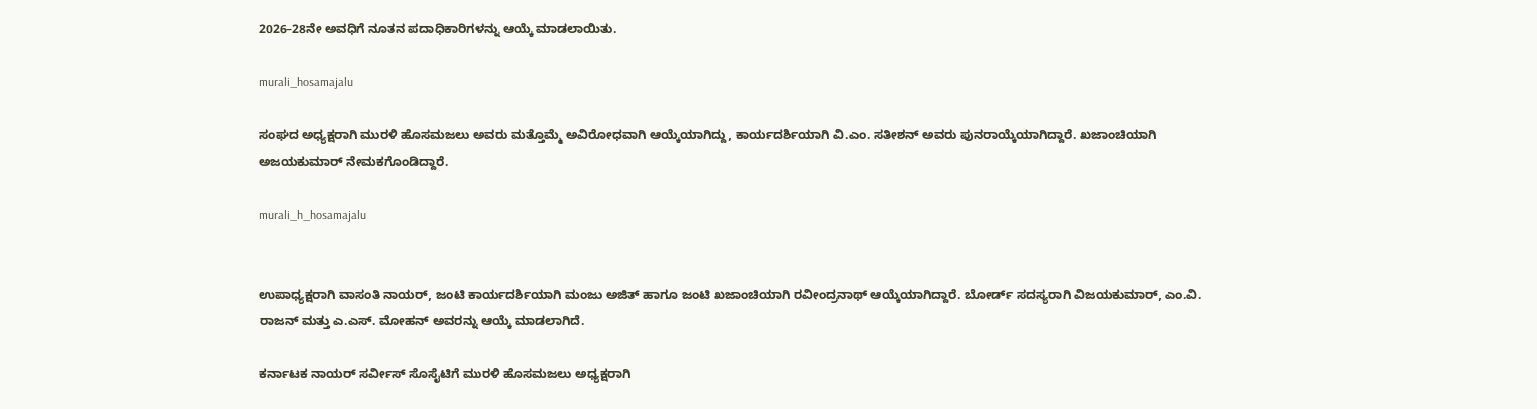2026–28ನೇ ಅವಧಿಗೆ ನೂತನ ಪದಾಧಿಕಾರಿಗಳನ್ನು ಆಯ್ಕೆ ಮಾಡಲಾಯಿತು.

murali_hosamajalu

ಸಂಘದ ಅಧ್ಯಕ್ಷರಾಗಿ ಮುರಳಿ ಹೊಸಮಜಲು ಅವರು ಮತ್ತೊಮ್ಮೆ ಅವಿರೋಧವಾಗಿ ಆಯ್ಕೆಯಾಗಿದ್ದು, ಕಾರ್ಯದರ್ಶಿಯಾಗಿ ವಿ.ಎಂ. ಸತೀಶನ್ ಅವರು ಪುನರಾಯ್ಕೆಯಾಗಿದ್ದಾರೆ. ಖಜಾಂಚಿಯಾಗಿ ಅಜಯಕುಮಾರ್ ನೇಮಕಗೊಂಡಿದ್ದಾರೆ.

murali_h_hosamajalu


ಉಪಾಧ್ಯಕ್ಷರಾಗಿ ವಾಸಂತಿ ನಾಯರ್, ಜಂಟಿ ಕಾರ್ಯದರ್ಶಿಯಾಗಿ ಮಂಜು ಅಜಿತ್ ಹಾಗೂ ಜಂಟಿ ಖಜಾಂಚಿಯಾಗಿ ರವೀಂದ್ರನಾಥ್ ಆಯ್ಕೆಯಾಗಿದ್ದಾರೆ. ಬೋರ್ಡ್ ಸದಸ್ಯರಾಗಿ ವಿಜಯಕುಮಾರ್, ಎಂ.ವಿ. ರಾಜನ್ ಮತ್ತು ಎ.ಎಸ್. ಮೋಹನ್ ಅವರನ್ನು ಆಯ್ಕೆ ಮಾಡಲಾಗಿದೆ.

ಕರ್ನಾಟಕ ನಾಯರ್ ಸರ್ವೀಸ್ ಸೊಸೈಟಿಗೆ ಮುರಳಿ ಹೊಸಮಜಲು ಅಧ್ಯಕ್ಷರಾಗಿ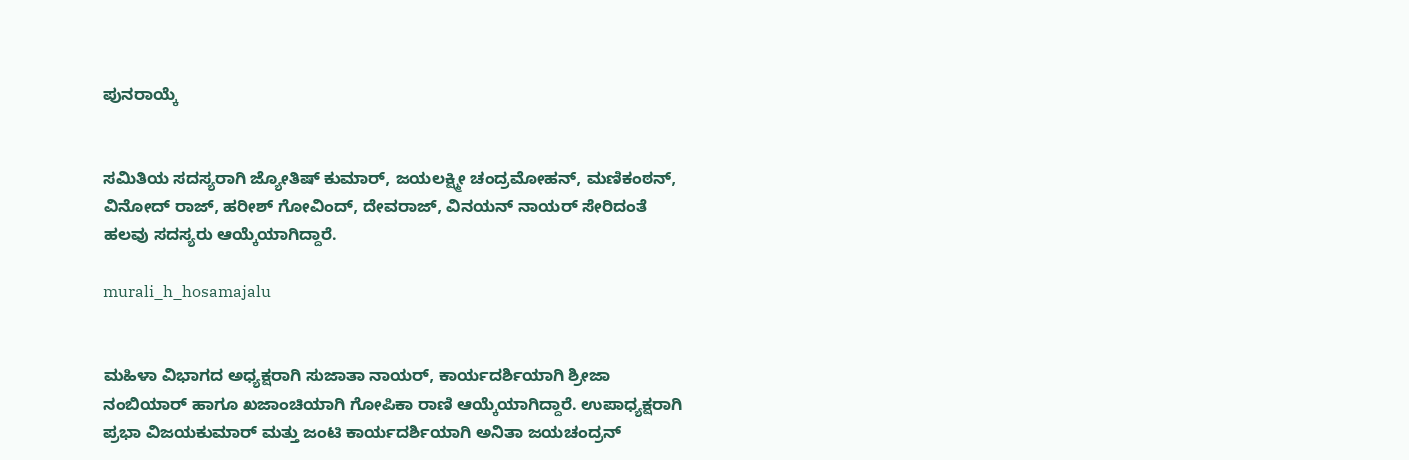ಪುನರಾಯ್ಕೆ


ಸಮಿತಿಯ ಸದಸ್ಯರಾಗಿ ಜ್ಯೋತಿಷ್ ಕುಮಾರ್, ಜಯಲಕ್ಷ್ಮೀ ಚಂದ್ರಮೋಹನ್, ಮಣಿಕಂಠನ್, ವಿನೋದ್ ರಾಜ್, ಹರೀಶ್ ಗೋವಿಂದ್, ದೇವರಾಜ್, ವಿನಯನ್ ನಾಯರ್ ಸೇರಿದಂತೆ ಹಲವು ಸದಸ್ಯರು ಆಯ್ಕೆಯಾಗಿದ್ದಾರೆ.

murali_h_hosamajalu


ಮಹಿಳಾ ವಿಭಾಗದ ಅಧ್ಯಕ್ಷರಾಗಿ ಸುಜಾತಾ ನಾಯರ್, ಕಾರ್ಯದರ್ಶಿಯಾಗಿ ಶ್ರೀಜಾ ನಂಬಿಯಾರ್ ಹಾಗೂ ಖಜಾಂಚಿಯಾಗಿ ಗೋಪಿಕಾ ರಾಣಿ ಆಯ್ಕೆಯಾಗಿದ್ದಾರೆ. ಉಪಾಧ್ಯಕ್ಷರಾಗಿ ಪ್ರಭಾ ವಿಜಯಕುಮಾರ್ ಮತ್ತು ಜಂಟಿ ಕಾರ್ಯದರ್ಶಿಯಾಗಿ ಅನಿತಾ ಜಯಚಂದ್ರನ್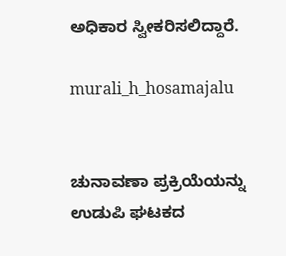ಅಧಿಕಾರ ಸ್ವೀಕರಿಸಲಿದ್ದಾರೆ.

murali_h_hosamajalu


ಚುನಾವಣಾ ಪ್ರಕ್ರಿಯೆಯನ್ನು ಉಡುಪಿ ಘಟಕದ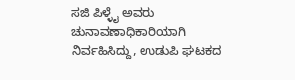ಸಜಿ ಪಿಳ್ಳೈ ಅವರು ಚುನಾವಣಾಧಿಕಾರಿಯಾಗಿ ನಿರ್ವಹಿಸಿದ್ದು, ಉಡುಪಿ ಘಟಕದ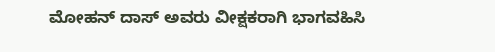ಮೋಹನ್ ದಾಸ್ ಅವರು ವೀಕ್ಷಕರಾಗಿ ಭಾಗವಹಿಸಿ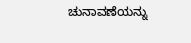ಚುನಾವಣೆಯನ್ನು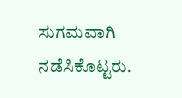ಸುಗಮವಾಗಿ ನಡೆಸಿಕೊಟ್ಟರು.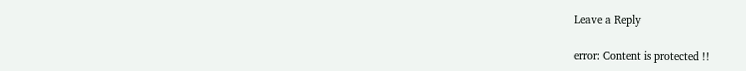Leave a Reply

error: Content is protected !!